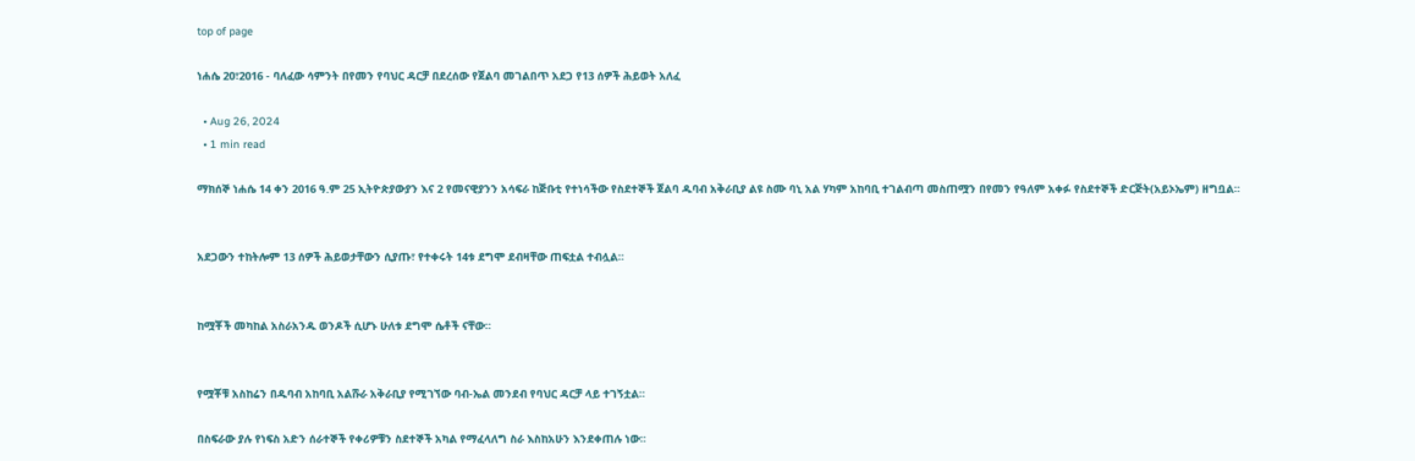top of page

ነሐሴ 20፣2016 - ባለፈው ሳምንት በየመን የባህር ዳርቻ በደረሰው የጀልባ መገልበጥ አደጋ የ13 ሰዎች ሕይወት አለፈ

  • Aug 26, 2024
  • 1 min read

ማክሰኞ ነሐሴ 14 ቀን 2016 ዓ.ም 25 ኢትዮጵያውያን እና 2 የመናዊያንን አሳፍራ ከጅቡቲ የተነሳችው የስደተኞች ጀልባ ዱባብ አቅራቢያ ልዩ ስሙ ባኒ አል ሃካም አከባቢ ተገልብጣ መስጠሟን በየመን የዓለም አቀፉ የስደተኞች ድርጅት(አይኦኤም) ዘግቧል።


አደጋውን ተከትሎም 13 ሰዎች ሕይወታቸውን ሲያጡ፣ የተቀሩት 14ቱ ደግሞ ደብዛቸው ጠፍቷል ተብሏል።


ከሟቾች መካከል አስራአንዱ ወንዶች ሲሆኑ ሁለቱ ደግሞ ሴቶች ናቸው።


የሟቾቹ አስከሬን በዱባብ አከባቢ አልሹራ አቅራቢያ የሚገኘው ባብ-ኤል መንደብ የባህር ዳርቻ ላይ ተገኝቷል።

በስፍራው ያሉ የነፍስ አድን ሰራተኞች የቀሪዎቹን ስደተኞች አካል የማፈላለግ ስራ እስከአሁን እንደቀጠሉ ነው።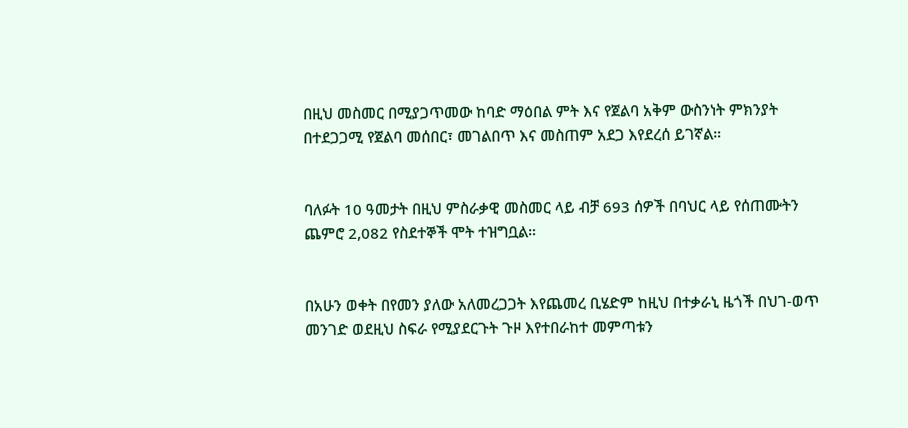በዚህ መስመር በሚያጋጥመው ከባድ ማዕበል ምት እና የጀልባ አቅም ውስንነት ምክንያት በተደጋጋሚ የጀልባ መሰበር፣ መገልበጥ እና መስጠም አደጋ እየደረሰ ይገኛል።


ባለፉት 10 ዓመታት በዚህ ምስራቃዊ መስመር ላይ ብቻ 693 ሰዎች በባህር ላይ የሰጠሙትን ጨምሮ 2,082 የስደተኞች ሞት ተዝግቧል።


በአሁን ወቀት በየመን ያለው አለመረጋጋት እየጨመረ ቢሄድም ከዚህ በተቃራኒ ዜጎች በህገ-ወጥ መንገድ ወደዚህ ስፍራ የሚያደርጉት ጉዞ እየተበራከተ መምጣቱን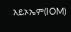አይኦኤም(IOM)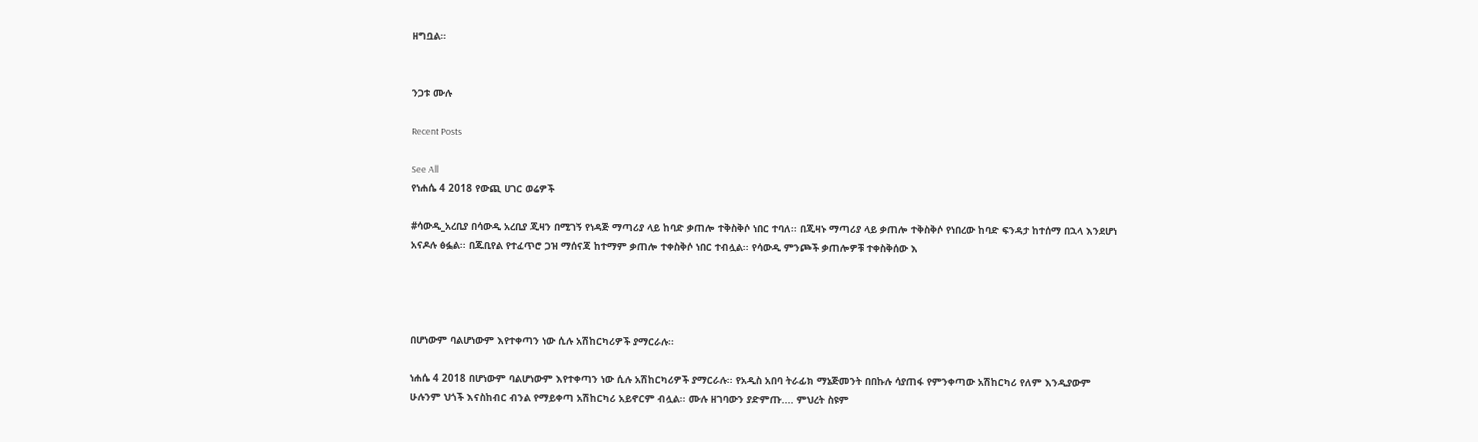ዘግቧል።


ንጋቱ ሙሉ

Recent Posts

See All
የነሐሴ 4 2018 የውጪ ሀገር ወሬዎች

#ሳውዲ_አረቢያ በሳውዲ አረቢያ ጂዛን በሚገኝ የነዳጅ ማጣሪያ ላይ ከባድ ቃጠሎ ተቅስቅሶ ነበር ተባለ፡፡ በጂዛኑ ማጣሪያ ላይ ቃጠሎ ተቅስቅሶ የነበረው ከባድ ፍንዳታ ከተሰማ በኋላ እንደሆነ አናዶሉ ፅፏል፡፡ በጁቢየል የተፈጥሮ ጋዝ ማሰናጃ ከተማም ቃጠሎ ተቀስቅሶ ነበር ተብሏል፡፡ የሳውዲ ምንጮች ቃጠሎዎቹ ተቀስቅሰው እ




በሆነውም ባልሆነውም እየተቀጣን ነው ሲሉ አሽከርካሪዎች ያማርራሉ፡፡

ነሐሴ 4 2018 በሆነውም ባልሆነውም እየተቀጣን ነው ሲሉ አሽከርካሪዎች ያማርራሉ፡፡ የአዲስ አበባ ትራፊክ ማኔጅመንት በበኩሉ ሳያጠፋ የምንቀጣው አሽከርካሪ የለም እንዲያውም ሁሉንም ህጎች እናስከብር ብንል የማይቀጣ አሽከርካሪ አይኖርም ብሏል፡፡ ሙሉ ዘገባውን ያድምጡ.... ምህረት ስዩም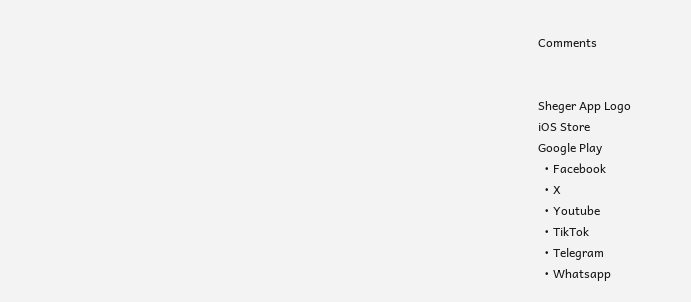Comments


Sheger App Logo
iOS Store
Google Play
  • Facebook
  • X
  • Youtube
  • TikTok
  • Telegram
  • Whatsapp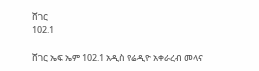ሸገር
102.1

ሸገር ኤፍ ኤም 102.1 አዲስ የሬዲዮ አቀራረብ መላና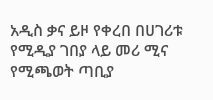አዲስ ቃና ይዞ የቀረበ በሀገሪቱ የሚዲያ ገበያ ላይ መሪ ሚና የሚጫወት ጣቢያ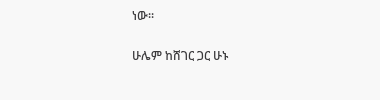ነው፡፡

ሁሌም ከሸገር ጋር ሁኑ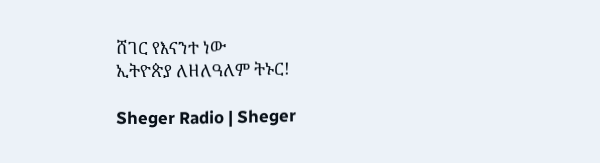ሸገር የእናንተ ነው
ኢትዮጵያ ለዘለዓለም ትኑር!

Sheger Radio | Sheger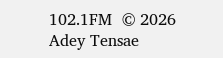102.1FM  © 2026 Adey Tensae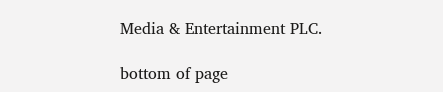Media & Entertainment PLC.

bottom of page